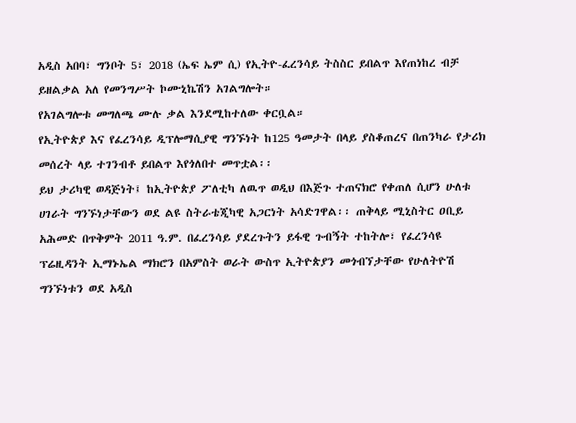አዲስ አበባ፣ ግንቦት 5፣ 2018 (ኤፍ ኤም ሲ) የኢትዮ-ፈረንሳይ ትስስር ይበልጥ እየጠነከረ ብቻ ይዘልቃል አለ የመንግሥት ኮሙኒኬሽን አገልግሎት።
የአገልግሎቱ መግለጫ ሙሉ ቃል እንደሚከተለው ቀርቧል።
የኢትዮጵያ እና የፈረንሳይ ዲፕሎማሲያዊ ግንኙነት ከ125 ዓመታት በላይ ያስቆጠረና በጠንካራ የታሪክ መሰረት ላይ ተገንብቶ ይበልጥ እየጎለበተ መጥቷል፡፡
ይህ ታሪካዊ ወዳጅነት፤ ከኢትዮጵያ ፖለቲካ ለዉጥ ወዲህ በእጅጉ ተጠናክሮ የቀጠለ ሲሆን ሁለቱ ሀገራት ግንኙነታቸውን ወደ ልዩ ስትራቴጂካዊ አጋርነት አሳድገዋል፡፡ ጠቅላይ ሚኒስትር ዐቢይ አሕመድ በጥቅምት 2011 ዓ.ም. በፈረንሳይ ያደረጉትን ይፋዊ ጉብኝት ተከትሎ፣ የፈረንሳዩ ፕሬዚዳንት ኢማኑኤል ማክሮን በአምስት ወራት ውስጥ ኢትዮጵያን መጎብኘታቸው የሁለትዮሽ ግንኙነቱን ወደ አዲስ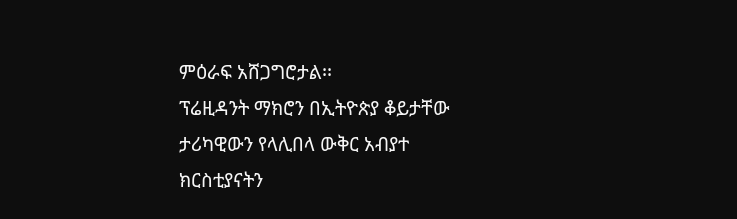ምዕራፍ አሸጋግሮታል፡፡
ፕሬዚዳንት ማክሮን በኢትዮጵያ ቆይታቸው ታሪካዊውን የላሊበላ ውቅር አብያተ ክርስቲያናትን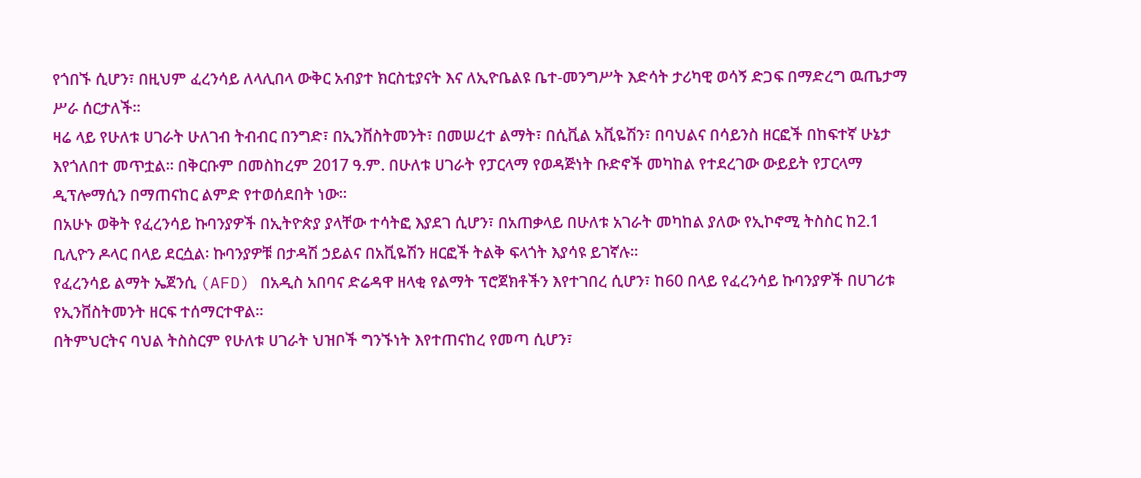የጎበኙ ሲሆን፣ በዚህም ፈረንሳይ ለላሊበላ ውቅር አብያተ ክርስቲያናት እና ለኢዮቤልዩ ቤተ-መንግሥት እድሳት ታሪካዊ ወሳኝ ድጋፍ በማድረግ ዉጤታማ ሥራ ሰርታለች፡፡
ዛሬ ላይ የሁለቱ ሀገራት ሁለገብ ትብብር በንግድ፣ በኢንቨስትመንት፣ በመሠረተ ልማት፣ በሲቪል አቪዬሽን፣ በባህልና በሳይንስ ዘርፎች በከፍተኛ ሁኔታ እየጎለበተ መጥቷል፡፡ በቅርቡም በመስከረም 2017 ዓ.ም. በሁለቱ ሀገራት የፓርላማ የወዳጅነት ቡድኖች መካከል የተደረገው ውይይት የፓርላማ ዲፕሎማሲን በማጠናከር ልምድ የተወሰደበት ነው፡፡
በአሁኑ ወቅት የፈረንሳይ ኩባንያዎች በኢትዮጵያ ያላቸው ተሳትፎ እያደገ ሲሆን፣ በአጠቃላይ በሁለቱ አገራት መካከል ያለው የኢኮኖሚ ትስስር ከ2.1 ቢሊዮን ዶላር በላይ ደርሷል፡ ኩባንያዎቹ በታዳሽ ኃይልና በአቪዬሽን ዘርፎች ትልቅ ፍላጎት እያሳዩ ይገኛሉ፡፡
የፈረንሳይ ልማት ኤጀንሲ (AFD) በአዲስ አበባና ድሬዳዋ ዘላቂ የልማት ፕሮጀክቶችን እየተገበረ ሲሆን፣ ከ60 በላይ የፈረንሳይ ኩባንያዎች በሀገሪቱ የኢንቨስትመንት ዘርፍ ተሰማርተዋል፡፡
በትምህርትና ባህል ትስስርም የሁለቱ ሀገራት ህዝቦች ግንኙነት እየተጠናከረ የመጣ ሲሆን፣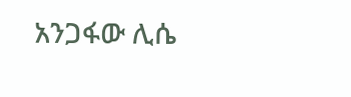አንጋፋው ሊሴ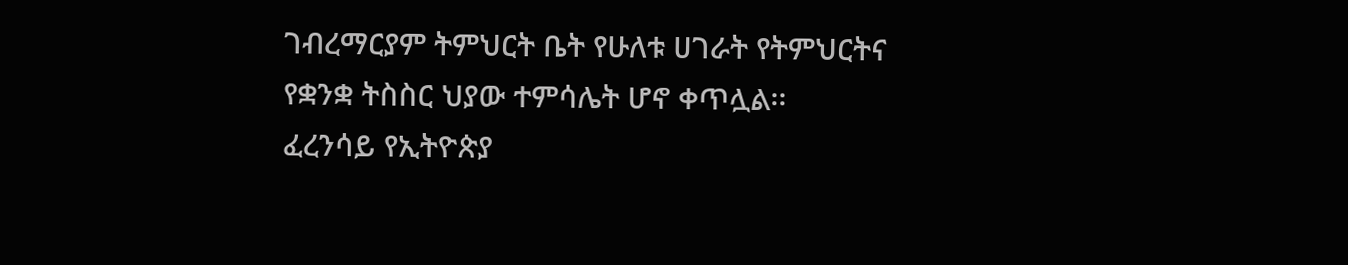ገብረማርያም ትምህርት ቤት የሁለቱ ሀገራት የትምህርትና የቋንቋ ትስስር ህያው ተምሳሌት ሆኖ ቀጥሏል፡፡
ፈረንሳይ የኢትዮጵያ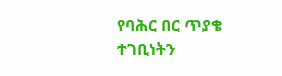የባሕር በር ጥያቄ ተገቢነትን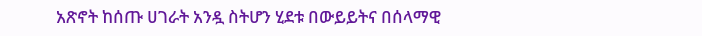አጽኖት ከሰጡ ሀገራት አንዷ ስትሆን ሂደቱ በውይይትና በሰላማዊ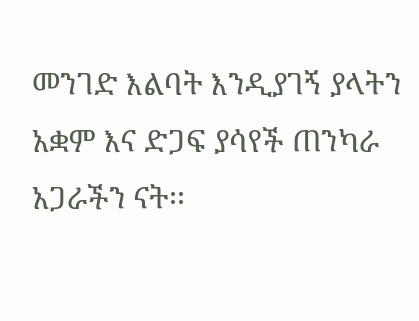መንገድ እልባት እንዲያገኝ ያላትን አቋም እና ድጋፍ ያሳየች ጠንካራ አጋራችን ናት፡፡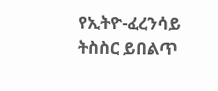የኢትዮ-ፈረንሳይ ትስስር ይበልጥ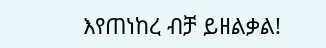እየጠነከረ ብቻ ይዘልቃል!